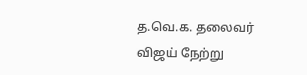த.வெ.க. தலைவர் விஜய் நேற்று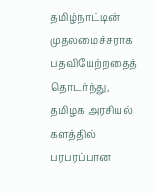தமிழ்நாட்டின் முதலமைச்சராக பதவியேற்றதைத் தொடர்ந்து, தமிழக அரசியல் களத்தில் பரபரப்பான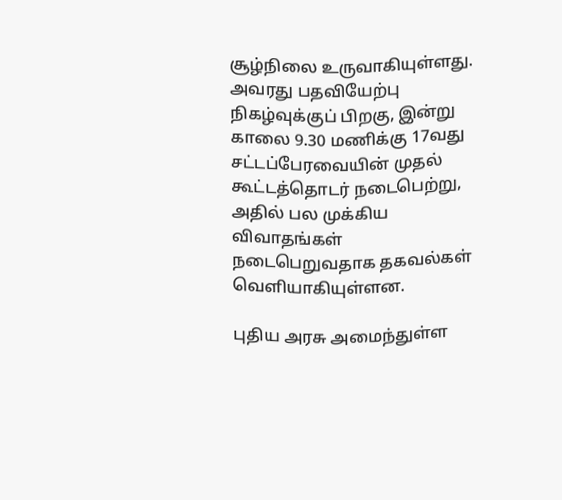சூழ்நிலை உருவாகியுள்ளது. அவரது பதவியேற்பு நிகழ்வுக்குப் பிறகு, இன்று காலை 9.30 மணிக்கு 17வது சட்டப்பேரவையின் முதல் கூட்டத்தொடர் நடைபெற்று, அதில் பல முக்கிய விவாதங்கள் நடைபெறுவதாக தகவல்கள் வெளியாகியுள்ளன.

புதிய அரசு அமைந்துள்ள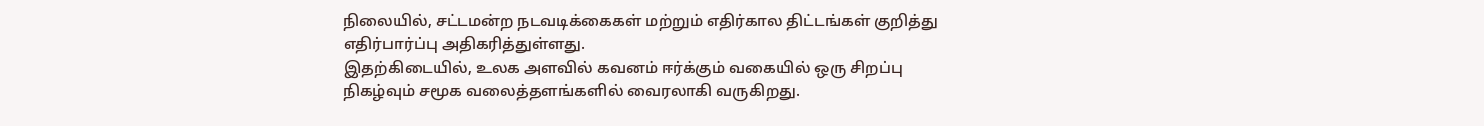நிலையில், சட்டமன்ற நடவடிக்கைகள் மற்றும் எதிர்கால திட்டங்கள் குறித்து எதிர்பார்ப்பு அதிகரித்துள்ளது.
இதற்கிடையில், உலக அளவில் கவனம் ஈர்க்கும் வகையில் ஒரு சிறப்பு நிகழ்வும் சமூக வலைத்தளங்களில் வைரலாகி வருகிறது.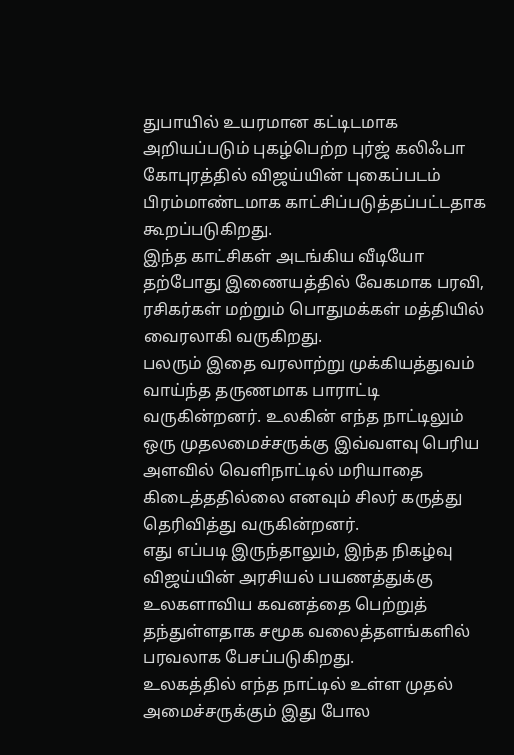துபாயில் உயரமான கட்டிடமாக அறியப்படும் புகழ்பெற்ற புர்ஜ் கலிஃபா கோபுரத்தில் விஜய்யின் புகைப்படம் பிரம்மாண்டமாக காட்சிப்படுத்தப்பட்டதாக கூறப்படுகிறது.
இந்த காட்சிகள் அடங்கிய வீடியோ தற்போது இணையத்தில் வேகமாக பரவி, ரசிகர்கள் மற்றும் பொதுமக்கள் மத்தியில் வைரலாகி வருகிறது.
பலரும் இதை வரலாற்று முக்கியத்துவம் வாய்ந்த தருணமாக பாராட்டி வருகின்றனர். உலகின் எந்த நாட்டிலும் ஒரு முதலமைச்சருக்கு இவ்வளவு பெரிய அளவில் வெளிநாட்டில் மரியாதை கிடைத்ததில்லை எனவும் சிலர் கருத்து தெரிவித்து வருகின்றனர்.
எது எப்படி இருந்தாலும், இந்த நிகழ்வு விஜய்யின் அரசியல் பயணத்துக்கு உலகளாவிய கவனத்தை பெற்றுத் தந்துள்ளதாக சமூக வலைத்தளங்களில் பரவலாக பேசப்படுகிறது.
உலகத்தில் எந்த நாட்டில் உள்ள முதல் அமைச்சருக்கும் இது போல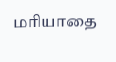மரியாதை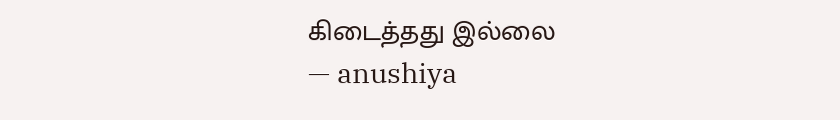கிடைத்தது இல்லை
— anushiya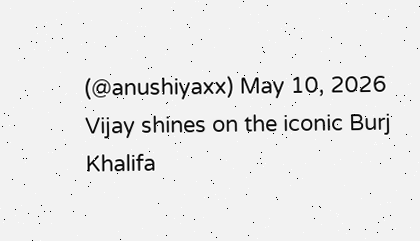(@anushiyaxx) May 10, 2026
Vijay shines on the iconic Burj Khalifa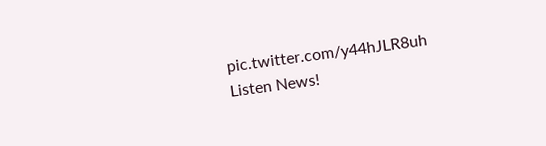pic.twitter.com/y44hJLR8uh
Listen News!